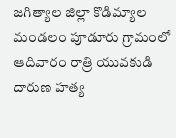జగిత్యాల జిల్లా కొడిమ్యాల మండలం పూడూరు గ్రామంలో ఆదివారం రాత్రి యువకుడి దారుణ హత్య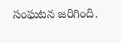సంఘటన జరిగింది.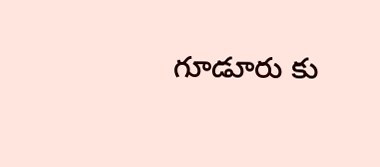గూడూరు కు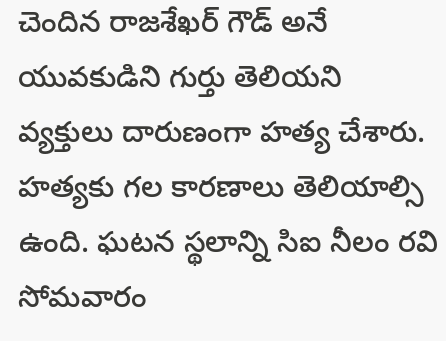చెందిన రాజశేఖర్ గౌడ్ అనే యువకుడిని గుర్తు తెలియని వ్యక్తులు దారుణంగా హత్య చేశారు. హత్యకు గల కారణాలు తెలియాల్సి ఉంది. ఘటన స్థలాన్ని సిఐ నీలం రవి సోమవారం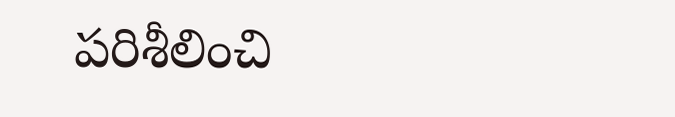పరిశీలించి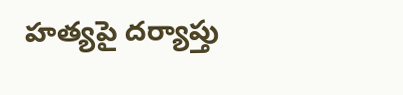హత్యపై దర్యాప్తు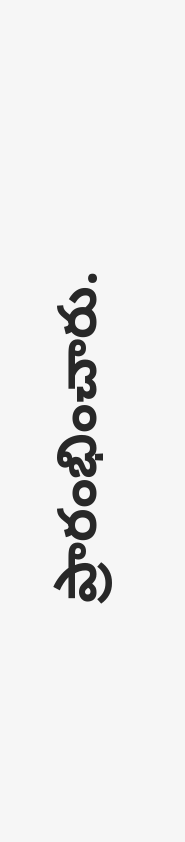ప్రారంభించారు.